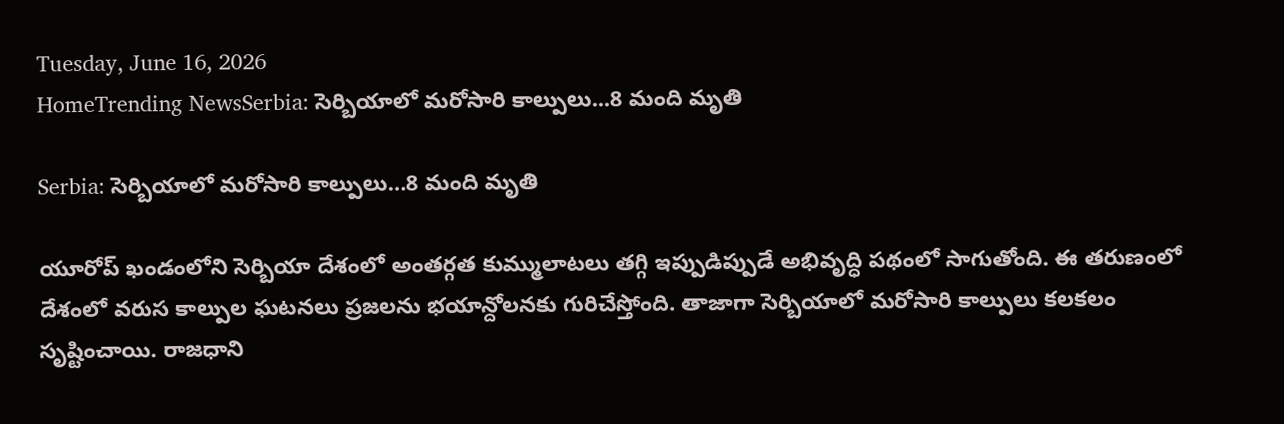Tuesday, June 16, 2026
HomeTrending NewsSerbia: సెర్బియాలో మరోసారి కాల్పులు...8 మంది మృతి

Serbia: సెర్బియాలో మరోసారి కాల్పులు…8 మంది మృతి

యూరోప్ ఖండంలోని సెర్బియా దేశంలో అంతర్గత కుమ్ములాటలు తగ్గి ఇప్పుడిప్పుడే అభివృద్ధి పథంలో సాగుతోంది. ఈ తరుణంలో దేశంలో వరుస కాల్పుల ఘటనలు ప్రజలను భయాన్దోలనకు గురిచేస్తోంది. తాజాగా సెర్బియాలో మరోసారి కాల్పులు కలకలం సృష్టించాయి. రాజధాని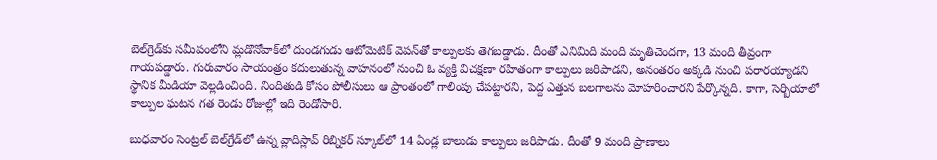బెల్‌గ్రెడ్‌కు సమీపంలోని మ్లడొనోవాక్‌లో దుండగుడు ఆటోమెటిక్‌ వెపన్‌తో కాల్పులకు తెగబడ్డాడు. దీంతో ఎనిమిది మంది మృతిచెందగా, 13 మంది తీవ్రంగా గాయపడ్డారు. గురువారం సాయంత్రం కదులుతున్న వాహనంలో నుంచి ఓ వ్యక్తి విచక్షణా రహితంగా కాల్పులు జరిపాడని, అనంతరం అక్కడి నుంచి పరారయ్యాడని స్థానిక మీడియా వెల్లడించింది. నిందితుడి కోసం పోలీసులు ఆ ప్రాంతంలో గాలింపు చేపట్టారని, పెద్ద ఎత్తున బలగాలను మోహరించారని పేర్కొన్నది. కాగా, సెర్బియాలో కాల్పుల ఘటన గత రెండు రోజుల్లో ఇది రెండోసారి.

బుధవారం సెంట్రల్‌ బెల్‌గ్రేడ్‌లో ఉన్న వ్లాదిస్లావ్‌ రిబ్నికర్‌ స్కూల్‌లో 14 ఏండ్ల బాలుడు కాల్పులు జరిపాడు. దీంతో 9 మంది ప్రాణాలు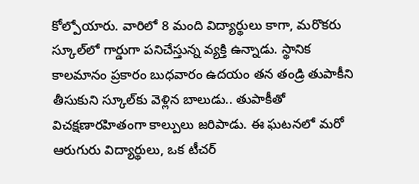కోల్పోయారు. వారిలో 8 మంది విద్యార్థులు కాగా, మరొకరు స్కూల్‌లో గార్డుగా పనిచేస్తున్న వ్యక్తి ఉన్నాడు. స్థానిక కాలమానం ప్రకారం బుధవారం ఉదయం తన తండ్రి తుపాకీని తీసుకుని స్కూల్‌కు వెళ్లిన బాలుడు.. తుపాకీతో విచక్షణారహితంగా కాల్పులు జరిపాడు. ఈ ఘటనలో మరో ఆరుగురు విద్యార్థులు, ఒక టీచర్‌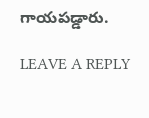గాయపడ్డారు.

LEAVE A REPLY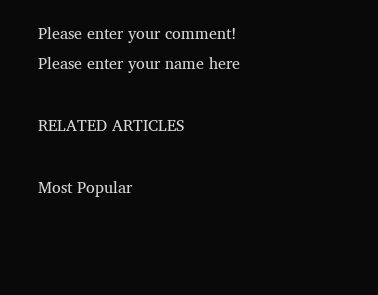Please enter your comment!
Please enter your name here

RELATED ARTICLES

Most Popular